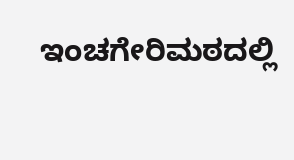ಇಂಚಗೇರಿಮಠದಲ್ಲಿ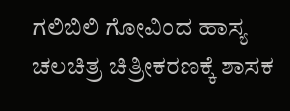ಗಲಿಬಿಲಿ ಗೋವಿಂದ ಹಾಸ್ಯ ಚಲಚಿತ್ರ ಚಿತ್ರೀಕರಣಕ್ಕೆ ಶಾಸಕ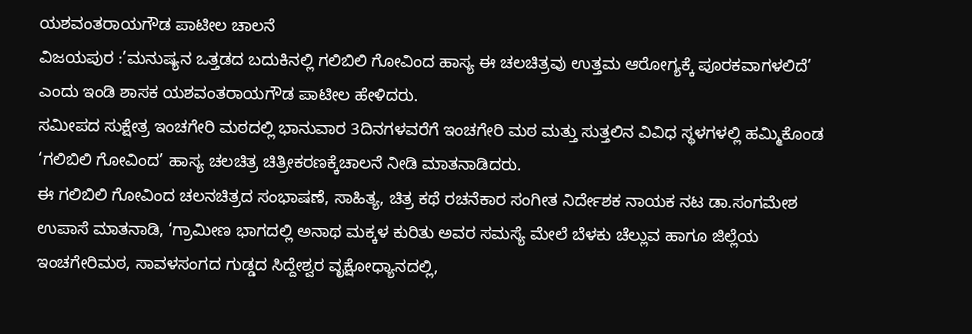ಯಶವಂತರಾಯಗೌಡ ಪಾಟೀಲ ಚಾಲನೆ
ವಿಜಯಪುರ :’ಮನುಷ್ಯನ ಒತ್ತಡದ ಬದುಕಿನಲ್ಲಿ ಗಲಿಬಿಲಿ ಗೋವಿಂದ ಹಾಸ್ಯ ಈ ಚಲಚಿತ್ರವು ಉತ್ತಮ ಆರೋಗ್ಯಕ್ಕೆ ಪೂರಕವಾಗಳಲಿದೆ’ ಎಂದು ಇಂಡಿ ಶಾಸಕ ಯಶವಂತರಾಯಗೌಡ ಪಾಟೀಲ ಹೇಳಿದರು.
ಸಮೀಪದ ಸುಕ್ಷೇತ್ರ ಇಂಚಗೇರಿ ಮಠದಲ್ಲಿ ಭಾನುವಾರ 3ದಿನಗಳವರೆಗೆ ಇಂಚಗೇರಿ ಮಠ ಮತ್ತು ಸುತ್ತಲಿನ ವಿವಿಧ ಸ್ಥಳಗಳಲ್ಲಿ ಹಮ್ಮಿಕೊಂಡ ‘ಗಲಿಬಿಲಿ ಗೋವಿಂದ’ ಹಾಸ್ಯ ಚಲಚಿತ್ರ ಚಿತ್ರೀಕರಣಕ್ಕೆಚಾಲನೆ ನೀಡಿ ಮಾತನಾಡಿದರು.
ಈ ಗಲಿಬಿಲಿ ಗೋವಿಂದ ಚಲನಚಿತ್ರದ ಸಂಭಾಷಣೆ, ಸಾಹಿತ್ಯ, ಚಿತ್ರ ಕಥೆ ರಚನೆಕಾರ ಸಂಗೀತ ನಿರ್ದೇಶಕ ನಾಯಕ ನಟ ಡಾ.ಸಂಗಮೇಶ ಉಪಾಸೆ ಮಾತನಾಡಿ, ‘ಗ್ರಾಮೀಣ ಭಾಗದಲ್ಲಿ ಅನಾಥ ಮಕ್ಕಳ ಕುರಿತು ಅವರ ಸಮಸ್ಯೆ ಮೇಲೆ ಬೆಳಕು ಚೆಲ್ಲುವ ಹಾಗೂ ಜಿಲ್ಲೆಯ ಇಂಚಗೇರಿಮಠ, ಸಾವಳಸಂಗದ ಗುಡ್ಡದ ಸಿದ್ದೇಶ್ವರ ವೃಕ್ಷೋಧ್ಯಾನದಲ್ಲಿ,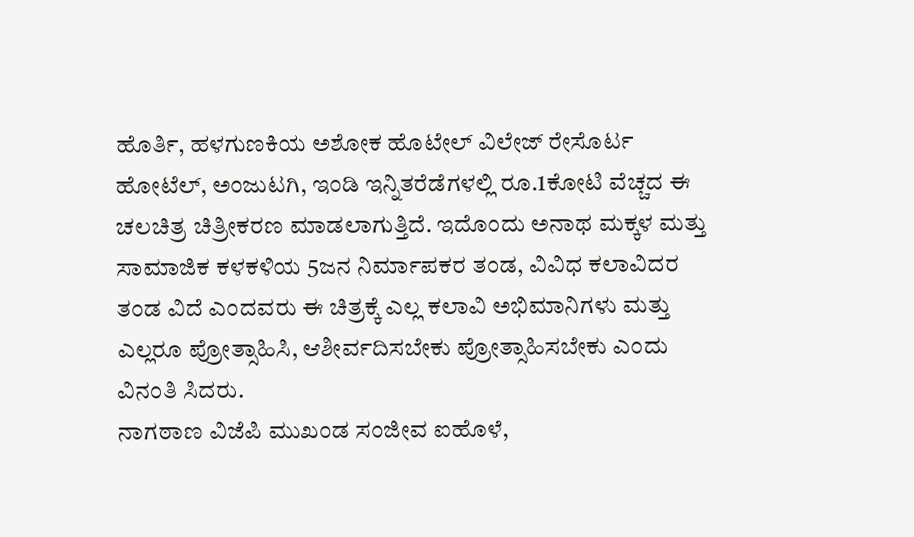ಹೊರ್ತಿ, ಹಳಗುಣಕಿಯ ಅಶೋಕ ಹೊಟೇಲ್ ವಿಲೇಜ್ ರೇಸೊರ್ಟ ಹೋಟೆಲ್, ಅಂಜುಟಗಿ, ಇಂಡಿ ಇನ್ನಿತರೆಡೆಗಳಲ್ಲಿ ರೂ.1ಕೋಟಿ ವೆಚ್ಚದ ಈ ಚಲಚಿತ್ರ ಚಿತ್ರೀಕರಣ ಮಾಡಲಾಗುತ್ತಿದೆ. ಇದೊಂದು ಅನಾಥ ಮಕ್ಕಳ ಮತ್ತು ಸಾಮಾಜಿಕ ಕಳಕಳಿಯ 5ಜನ ನಿರ್ಮಾಪಕರ ತಂಡ, ವಿವಿಧ ಕಲಾವಿದರ ತಂಡ ವಿದೆ ಎಂದವರು ಈ ಚಿತ್ರಕ್ಕೆ ಎಲ್ಲ ಕಲಾವಿ ಅಭಿಮಾನಿಗಳು ಮತ್ತು ಎಲ್ಲರೂ ಪ್ರೋತ್ಸಾಹಿಸಿ, ಆಶೀರ್ವದಿಸಬೇಕು ಪ್ರೋತ್ಸಾಹಿಸಬೇಕು ಎಂದು ವಿನಂತಿ ಸಿದರು.
ನಾಗಠಾಣ ವಿಜೆಪಿ ಮುಖಂಡ ಸಂಜೀವ ಐಹೊಳೆ,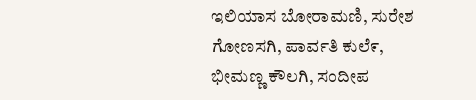ಇಲಿಯಾಸ ಬೋರಾಮಣಿ, ಸುರೇಶ ಗೋಣಸಗಿ, ಪಾರ್ವತಿ ಕುಲೆ೯, ಭೀಮಣ್ಣ ಕೌಲಗಿ, ಸಂದೀಪ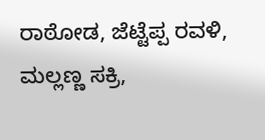ರಾಠೋಡ, ಜೆಟ್ಟೆಪ್ಪ ರವಳಿ, ಮಲ್ಲಣ್ಣ ಸಕ್ರಿ,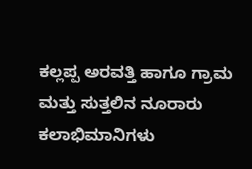ಕಲ್ಲಪ್ಪ ಅರವತ್ತಿ ಹಾಗೂ ಗ್ರಾಮ ಮತ್ತು ಸುತ್ತಲಿನ ನೂರಾರು ಕಲಾಭಿಮಾನಿಗಳು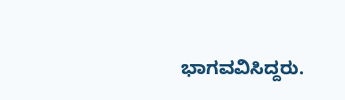ಭಾಗವವಿಸಿದ್ದರು.